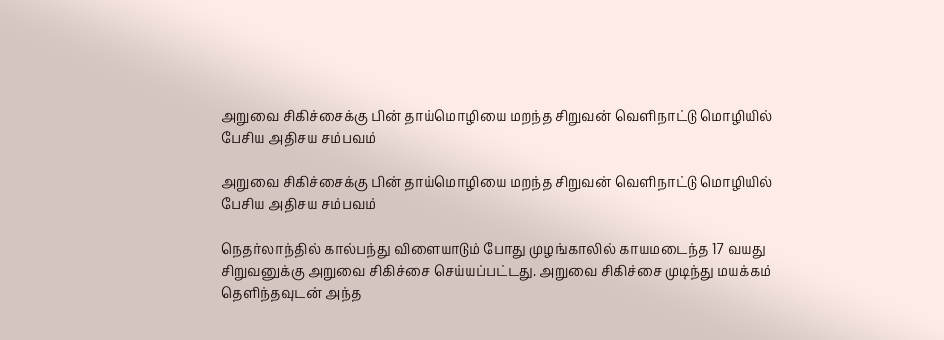அறுவை சிகிச்சைக்கு பின் தாய்மொழியை மறந்த சிறுவன் வெளிநாட்டு மொழியில் பேசிய அதிசய சம்பவம்

அறுவை சிகிச்சைக்கு பின் தாய்மொழியை மறந்த சிறுவன் வெளிநாட்டு மொழியில் பேசிய அதிசய சம்பவம்

நெதர்லாந்தில் கால்பந்து விளையாடும் போது முழங்காலில் காயமடைந்த 17 வயது சிறுவனுக்கு அறுவை சிகிச்சை செய்யப்பட்டது. அறுவை சிகிச்சை முடிந்து மயக்கம் தெளிந்தவுடன் அந்த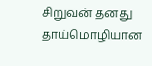சிறுவன் தனது தாய்மொழியான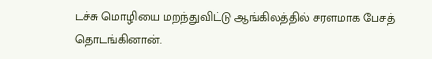டச்சு மொழியை மறந்துவிட்டு ஆங்கிலத்தில் சரளமாக பேசத் தொடங்கினான்.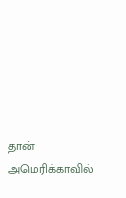தான் அமெரிக்காவில்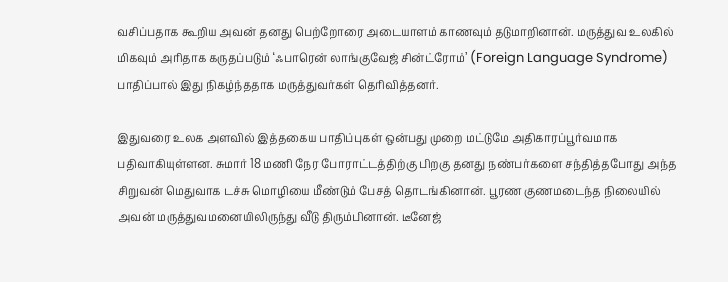வசிப்பதாக கூறிய அவன் தனது பெற்றோரை அடையாளம் காணவும் தடுமாறினான். மருத்துவ உலகில் மிகவும் அரிதாக கருதப்படும் ‘ஃபாரென் லாங்குவேஜ் சின்ட்ரோம்’ (Foreign Language Syndrome) பாதிப்பால் இது நிகழ்ந்ததாக மருத்துவர்கள் தெரிவித்தனர்.

இதுவரை உலக அளவில் இத்தகைய பாதிப்புகள் ஒன்பது முறை மட்டுமே அதிகாரப்பூர்வமாக பதிவாகியுள்ளன. சுமார் 18 மணி நேர போராட்டத்திற்கு பிறகு தனது நண்பர்களை சந்தித்தபோது அந்த சிறுவன் மெதுவாக டச்சு மொழியை மீண்டும் பேசத் தொடங்கினான். பூரண குணமடைந்த நிலையில் அவன் மருத்துவமனையிலிருந்து வீடு திரும்பினான். டீனேஜ்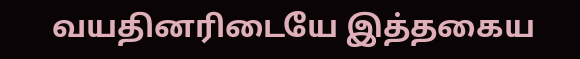வயதினரிடையே இத்தகைய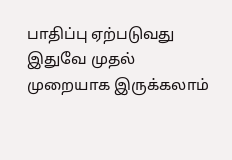பாதிப்பு ஏற்படுவது இதுவே முதல் முறையாக இருக்கலாம்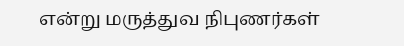என்று மருத்துவ நிபுணர்கள்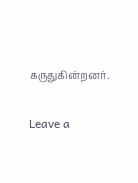கருதுகின்றனர்.

Leave a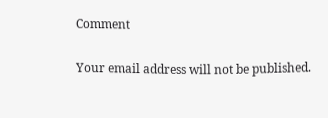Comment

Your email address will not be published.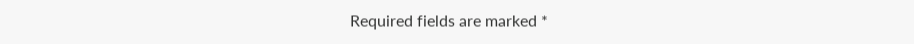Required fields are marked *